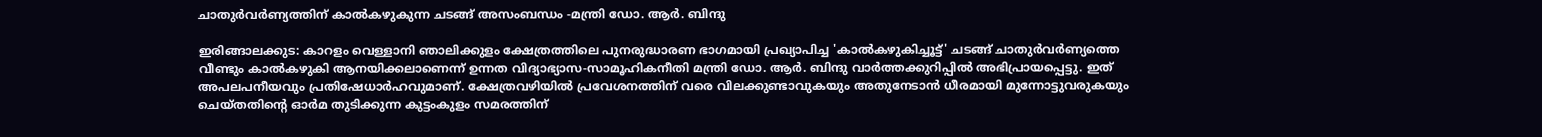ചാതുർവർണ്യത്തിന് കാൽകഴുകുന്ന ചടങ്ങ് അസംബന്ധം -മന്ത്രി ഡോ. ആർ. ബിന്ദു

ഇരിങ്ങാലക്കുട: കാറളം വെള്ളാനി ഞാലിക്കുളം ക്ഷേത്രത്തിലെ പുനരുദ്ധാരണ ഭാഗമായി പ്രഖ്യാപിച്ച 'കാൽകഴുകിച്ചൂട്ട്' ചടങ്ങ് ചാതുർവർണ്യത്തെ വീണ്ടും കാൽകഴുകി ആനയിക്കലാണെന്ന് ഉന്നത വിദ്യാഭ്യാസ-സാമൂഹികനീതി മന്ത്രി ഡോ. ആർ. ബിന്ദു വാർത്തക്കുറിപ്പിൽ അഭിപ്രായപ്പെട്ടു. ഇത് അപലപനീയവും പ്രതിഷേധാർഹവുമാണ്. ക്ഷേത്രവഴിയിൽ പ്രവേശനത്തിന് വരെ വിലക്കുണ്ടാവുകയും അതുനേടാൻ ധീരമായി മുന്നോട്ടുവരുകയും ചെയ്തതിന്റെ ഓർമ തുടിക്കുന്ന കുട്ടംകുളം സമരത്തിന്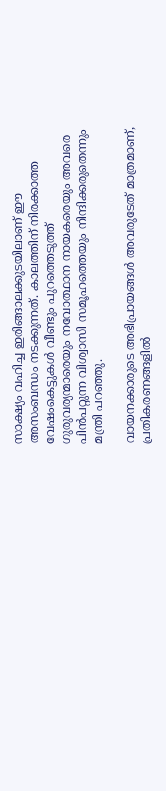സാക്ഷ്യം വഹിച്ച ഇരിങ്ങാലക്കുടയിലാണ് ഈ അസംബന്ധം നടക്കുന്നത്. കാലത്തിന് നിരക്കാത്ത വേഷംകെട്ടുകൾ വീണ്ടും പുറത്തെടുത്ത് ഗുരുവര്യന്മാരെയും നവോത്ഥാന നായകരെയും അവരെ പിൻപറ്റുന്ന വിശ്വാസി സമൂഹത്തെയും നിന്ദിക്കരുതെന്നും മന്ത്രി പറഞ്ഞു.

വായനക്കാരുടെ അഭിപ്രായങ്ങള്‍ അവരുടേത് മാത്രമാണ്, പ്രതികരണങ്ങളിൽ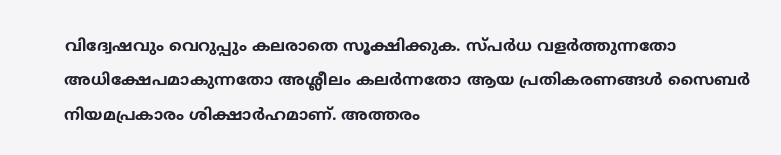വിദ്വേഷവും വെറുപ്പും കലരാതെ സൂക്ഷിക്കുക. സ്പർധ വളർത്തുന്നതോ അധിക്ഷേപമാകുന്നതോ അശ്ലീലം കലർന്നതോ ആയ പ്രതികരണങ്ങൾ സൈബർ നിയമപ്രകാരം ശിക്ഷാർഹമാണ്. അത്തരം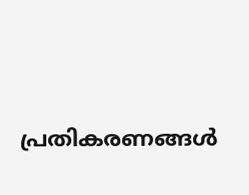പ്രതികരണങ്ങൾ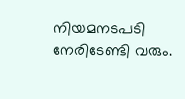നിയമനടപടി നേരിടേണ്ടി വരും.